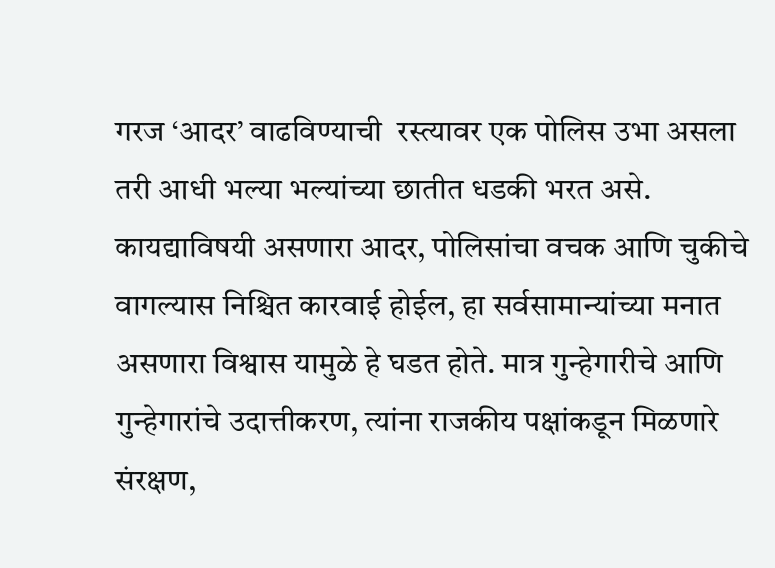गरज ‘आदर’ वाढविण्याची  रस्त्यावर एक पोलिस उभा असला तरी आधी भल्या भल्यांच्या छातीत धडकी भरत असे. कायद्याविषयी असणारा आदर, पोलिसांचा वचक आणि चुकीचे वागल्यास निश्चित कारवाई होईल, हा सर्वसामान्यांच्या मनात असणारा विश्वास यामुळे हे घडत होते. मात्र गुन्हेगारीचे आणि गुन्हेगारांचे उदात्तीकरण, त्यांना राजकीय पक्षांकडून मिळणारे संरक्षण,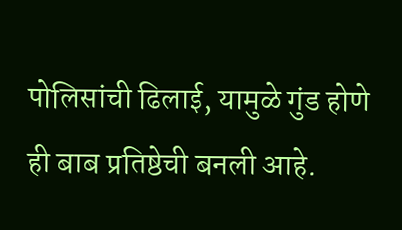पोलिसांची ढिलाई, यामुळे गुंड होणे ही बाब प्रतिष्ठेची बनली आहे.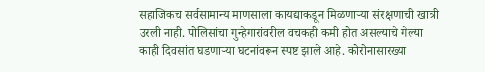सहाजिकच सर्वसामान्य माणसाला कायद्याकडून मिळणाऱ्या संरक्षणाची खात्री उरली नाही. पोलिसांचा गुन्हेगारांवरील वचकही कमी होत असल्याचे गेल्या काही दिवसांत घडणाऱ्या घटनांवरून स्पष्ट झाले आहे. कोरोनासारख्या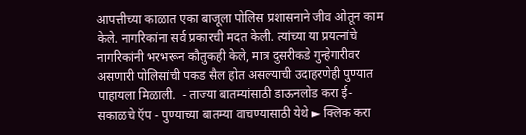आपत्तीच्या काळात एका बाजूला पोलिस प्रशासनाने जीव ओतून काम केले. नागरिकांना सर्व प्रकारची मदत केली. त्यांच्या या प्रयत्नांचे नागरिकांनी भरभरून कौतुकही केले, मात्र दुसरीकडे गुन्हेगारीवर असणारी पोलिसांची पकड सैल होत असल्याची उदाहरणेही पुण्यात पाहायला मिळाली.  - ताज्या बातम्यांसाठी डाऊनलोड करा ई-सकाळचे ऍप - पुण्याच्या बातम्या वाचण्यासाठी येथे ► क्लिक करा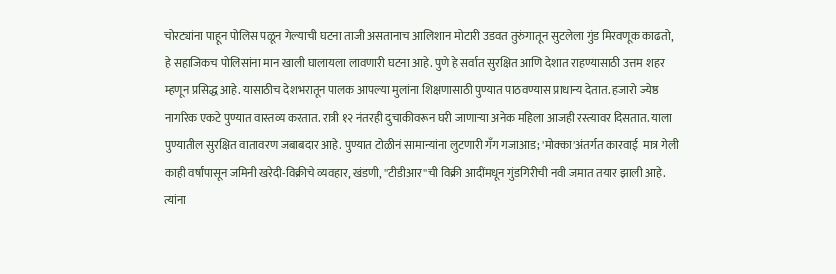चोरट्यांना पाहून पोलिस पळून गेल्याची घटना ताजी असतानाच आलिशान मोटारी उडवत तुरुंगातून सुटलेला गुंड मिरवणूक काढतो, हे सहाजिकच पोलिसांना मान खाली घालायला लावणारी घटना आहे. पुणे हे सर्वात सुरक्षित आणि देशात राहण्यासाठी उत्तम शहर म्हणून प्रसिद्ध आहे. यासाठीच देशभरातून पालक आपल्या मुलांना शिक्षणासाठी पुण्यात पाठवण्यास प्राधान्य देतात. हजारो ज्येष्ठ नागरिक एकटे पुण्यात वास्तव्य करतात. रात्री १२ नंतरही दुचाकीवरून घरी जाणाऱ्या अनेक महिला आजही रस्त्यावर दिसतात. याला पुण्यातील सुरक्षित वातावरण जबाबदार आहे. पुण्यात टोळीनं सामान्यांना लुटणारी गँग गजाआड; 'मोक्का'अंतर्गत कारवाई  मात्र गेली काही वर्षांपासून जमिनी खरेदी-विक्रीचे व्यवहार, खंडणी, ''टीडीआर''ची विक्री आदींमधून गुंडगिरीची नवी जमात तयार झाली आहे. त्यांना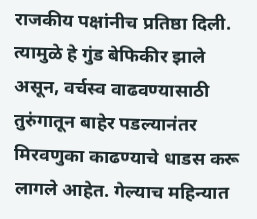राजकीय पक्षांनीच प्रतिष्ठा दिली. त्यामुळे हे गुंड बेफिकीर झाले असून, वर्चस्व वाढवण्यासाठी तुरुंगातून बाहेर पडल्यानंतर मिरवणुका काढण्याचे धाडस करू लागले आहेत. गेल्याच महिन्यात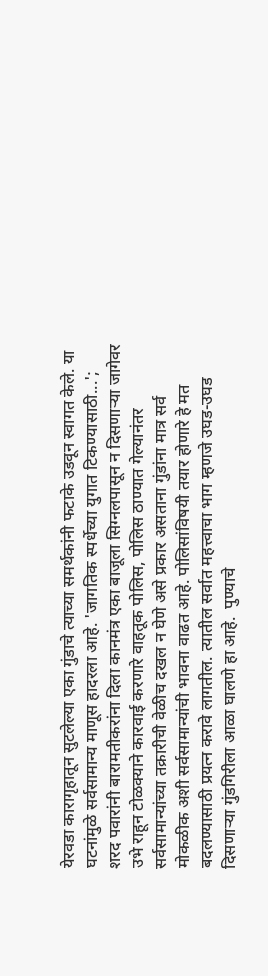येरवडा कारागृहातून सुटलेल्या एका गुंडाचे त्याच्या समर्थकांनी फटाके उडवून स्वागत केले. या घटनांमुळे सर्वसामान्य माणूस हादरला आहे. 'जागतिक स्पर्धेच्या युगात टिकण्यासाठी...'; शरद पवारांनी बारामतीकरांना दिला कानमंत्र एका बाजूला सिग्नलपासून न दिसणाऱ्या जागेवर उभे राहून टोळक्याने कारवाई करणारे वाहतूक पोलिस, पोलिस ठाण्यात गेल्यानंतर सर्वसामान्यांच्या तक्रारीची वेळीच दखल न घेणे असे प्रकार असताना गुंडांना मात्र सर्व मोकळीक अशी सर्वसामान्यांची भावना वाढत आहे. पोलिसांविषयी तयार होणारे हे मत बदलण्यासाठी प्रयत्न करावे लागतील. त्यातील सर्वात महत्त्वाचा भाग म्हणजे उघड-उघड दिसणाऱ्या गुंडगिरीला आळा घालणे हा आहे.  पुण्याचे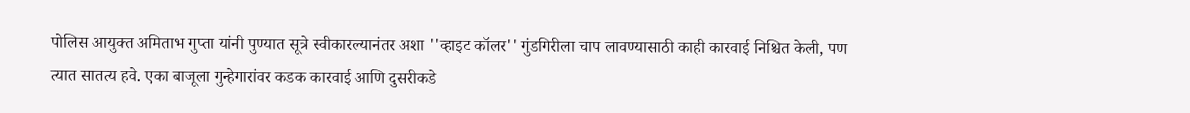पोलिस आयुक्त अमिताभ गुप्ता यांनी पुण्यात सूत्रे स्वीकारल्यानंतर अशा ''व्हाइट कॉलर'' गुंडगिरीला चाप लावण्यासाठी काही कारवाई निश्चित केली, पण त्यात सातत्य हवे. एका बाजूला गुन्हेगारांवर कडक कारवाई आणि दुसरीकडे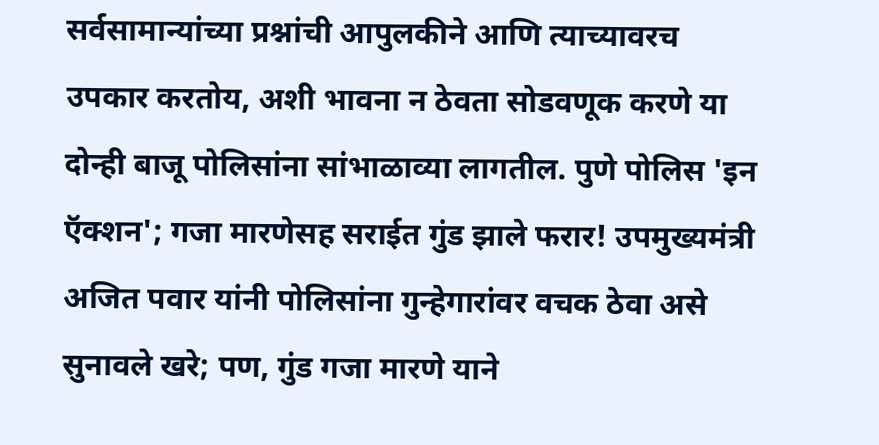सर्वसामान्यांच्या प्रश्नांची आपुलकीने आणि त्याच्यावरच उपकार करतोय, अशी भावना न ठेवता सोडवणूक करणे या दोन्ही बाजू पोलिसांना सांभाळाव्या लागतील. पुणे पोलिस 'इन ऍक्‍शन'; गजा मारणेसह सराईत गुंड झाले फरार! उपमुख्यमंत्री अजित पवार यांनी पोलिसांना गुन्हेगारांवर वचक ठेवा असे सुनावले खरे; पण, गुंड गजा मारणे याने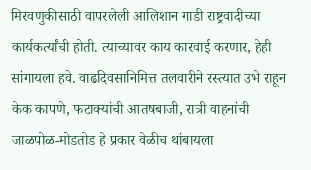मिरवणुकीसाठी वापरलेली आलिशान गाडी राष्ट्रवादीच्या कार्यकर्त्यांची होती. त्याच्यावर काय कारवाई करणार, हेही सांगायला हवे. वाढदिवसानिमित्त तलवारीने रस्त्यात उभे राहून केक कापणे, फटाक्यांची आतषबाजी, रात्री वाहनांची जाळपोळ-मोडतोड हे प्रकार वेळीच थांबायला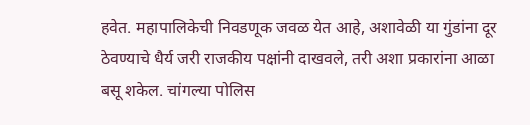हवेत. महापालिकेची निवडणूक जवळ येत आहे, अशावेळी या गुंडांना दूर ठेवण्याचे धैर्य जरी राजकीय पक्षांनी दाखवले, तरी अशा प्रकारांना आळा बसू शकेल. चांगल्या पोलिस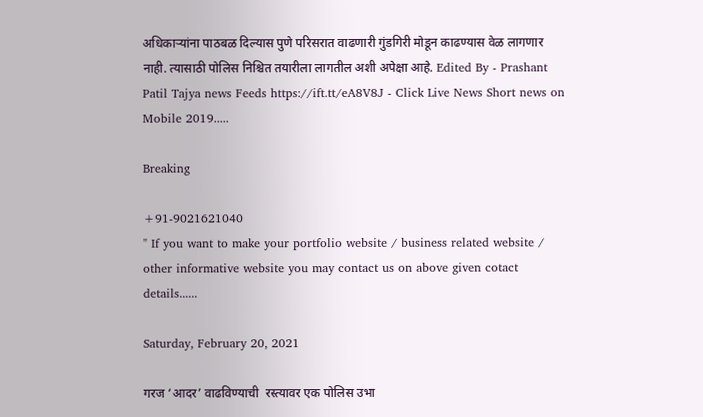अधिकाऱ्यांना पाठबळ दिल्यास पुणे परिसरात वाढणारी गुंडगिरी मोडून काढण्यास वेळ लागणार नाही. त्यासाठी पोलिस निश्चित तयारीला लागतील अशी अपेक्षा आहे. Edited By - Prashant Patil Tajya news Feeds https://ift.tt/eA8V8J - Click Live News Short news on Mobile 2019.....

Breaking

+91-9021621040
" If you want to make your portfolio website / business related website / other informative website you may contact us on above given cotact details......

Saturday, February 20, 2021

गरज ‘आदर’ वाढविण्याची  रस्त्यावर एक पोलिस उभा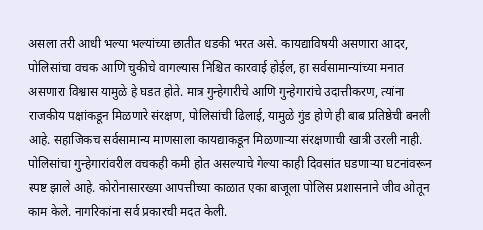असला तरी आधी भल्या भल्यांच्या छातीत धडकी भरत असे. कायद्याविषयी असणारा आदर, पोलिसांचा वचक आणि चुकीचे वागल्यास निश्चित कारवाई होईल, हा सर्वसामान्यांच्या मनात असणारा विश्वास यामुळे हे घडत होते. मात्र गुन्हेगारीचे आणि गुन्हेगारांचे उदात्तीकरण, त्यांना राजकीय पक्षांकडून मिळणारे संरक्षण, पोलिसांची ढिलाई, यामुळे गुंड होणे ही बाब प्रतिष्ठेची बनली आहे. सहाजिकच सर्वसामान्य माणसाला कायद्याकडून मिळणाऱ्या संरक्षणाची खात्री उरली नाही. पोलिसांचा गुन्हेगारांवरील वचकही कमी होत असल्याचे गेल्या काही दिवसांत घडणाऱ्या घटनांवरून स्पष्ट झाले आहे. कोरोनासारख्या आपत्तीच्या काळात एका बाजूला पोलिस प्रशासनाने जीव ओतून काम केले. नागरिकांना सर्व प्रकारची मदत केली.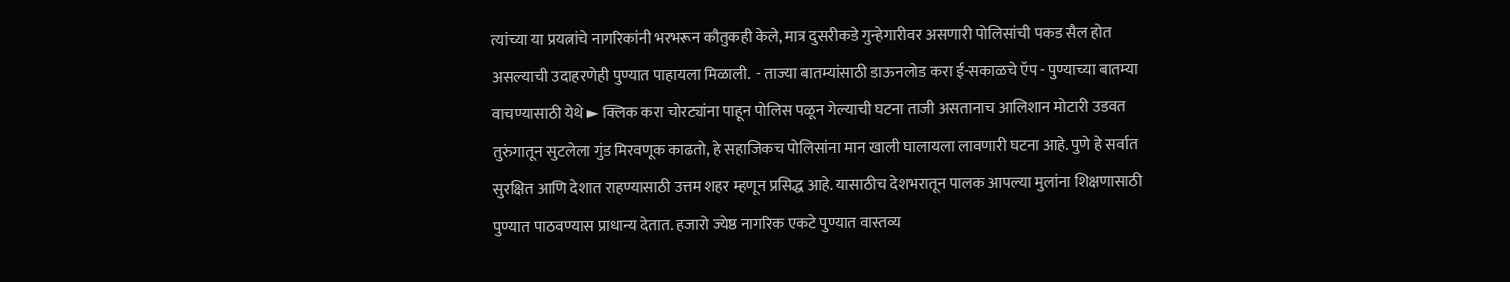त्यांच्या या प्रयत्नांचे नागरिकांनी भरभरून कौतुकही केले, मात्र दुसरीकडे गुन्हेगारीवर असणारी पोलिसांची पकड सैल होत असल्याची उदाहरणेही पुण्यात पाहायला मिळाली.  - ताज्या बातम्यांसाठी डाऊनलोड करा ई-सकाळचे ऍप - पुण्याच्या बातम्या वाचण्यासाठी येथे ► क्लिक करा चोरट्यांना पाहून पोलिस पळून गेल्याची घटना ताजी असतानाच आलिशान मोटारी उडवत तुरुंगातून सुटलेला गुंड मिरवणूक काढतो, हे सहाजिकच पोलिसांना मान खाली घालायला लावणारी घटना आहे. पुणे हे सर्वात सुरक्षित आणि देशात राहण्यासाठी उत्तम शहर म्हणून प्रसिद्ध आहे. यासाठीच देशभरातून पालक आपल्या मुलांना शिक्षणासाठी पुण्यात पाठवण्यास प्राधान्य देतात. हजारो ज्येष्ठ नागरिक एकटे पुण्यात वास्तव्य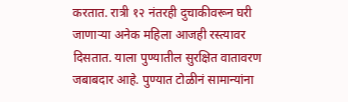करतात. रात्री १२ नंतरही दुचाकीवरून घरी जाणाऱ्या अनेक महिला आजही रस्त्यावर दिसतात. याला पुण्यातील सुरक्षित वातावरण जबाबदार आहे. पुण्यात टोळीनं सामान्यांना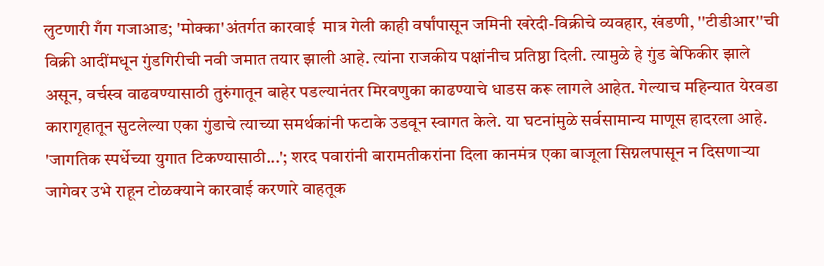लुटणारी गँग गजाआड; 'मोक्का'अंतर्गत कारवाई  मात्र गेली काही वर्षांपासून जमिनी खरेदी-विक्रीचे व्यवहार, खंडणी, ''टीडीआर''ची विक्री आदींमधून गुंडगिरीची नवी जमात तयार झाली आहे. त्यांना राजकीय पक्षांनीच प्रतिष्ठा दिली. त्यामुळे हे गुंड बेफिकीर झाले असून, वर्चस्व वाढवण्यासाठी तुरुंगातून बाहेर पडल्यानंतर मिरवणुका काढण्याचे धाडस करू लागले आहेत. गेल्याच महिन्यात येरवडा कारागृहातून सुटलेल्या एका गुंडाचे त्याच्या समर्थकांनी फटाके उडवून स्वागत केले. या घटनांमुळे सर्वसामान्य माणूस हादरला आहे. 'जागतिक स्पर्धेच्या युगात टिकण्यासाठी...'; शरद पवारांनी बारामतीकरांना दिला कानमंत्र एका बाजूला सिग्नलपासून न दिसणाऱ्या जागेवर उभे राहून टोळक्याने कारवाई करणारे वाहतूक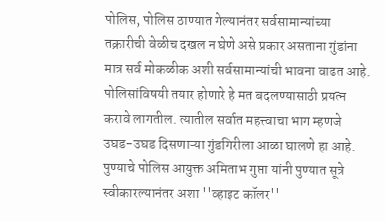पोलिस, पोलिस ठाण्यात गेल्यानंतर सर्वसामान्यांच्या तक्रारीची वेळीच दखल न घेणे असे प्रकार असताना गुंडांना मात्र सर्व मोकळीक अशी सर्वसामान्यांची भावना वाढत आहे. पोलिसांविषयी तयार होणारे हे मत बदलण्यासाठी प्रयत्न करावे लागतील. त्यातील सर्वात महत्त्वाचा भाग म्हणजे उघड-उघड दिसणाऱ्या गुंडगिरीला आळा घालणे हा आहे.  पुण्याचे पोलिस आयुक्त अमिताभ गुप्ता यांनी पुण्यात सूत्रे स्वीकारल्यानंतर अशा ''व्हाइट कॉलर''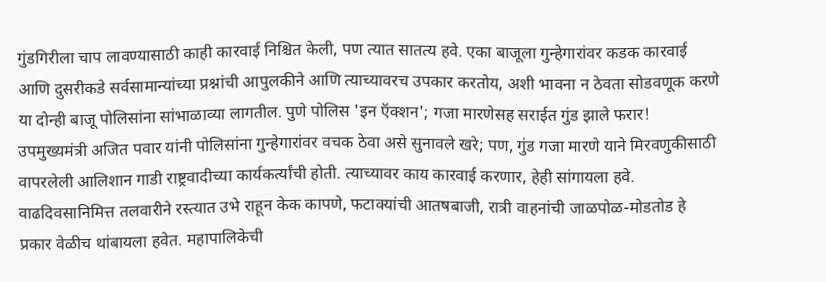गुंडगिरीला चाप लावण्यासाठी काही कारवाई निश्चित केली, पण त्यात सातत्य हवे. एका बाजूला गुन्हेगारांवर कडक कारवाई आणि दुसरीकडे सर्वसामान्यांच्या प्रश्नांची आपुलकीने आणि त्याच्यावरच उपकार करतोय, अशी भावना न ठेवता सोडवणूक करणे या दोन्ही बाजू पोलिसांना सांभाळाव्या लागतील. पुणे पोलिस 'इन ऍक्‍शन'; गजा मारणेसह सराईत गुंड झाले फरार! उपमुख्यमंत्री अजित पवार यांनी पोलिसांना गुन्हेगारांवर वचक ठेवा असे सुनावले खरे; पण, गुंड गजा मारणे याने मिरवणुकीसाठी वापरलेली आलिशान गाडी राष्ट्रवादीच्या कार्यकर्त्यांची होती. त्याच्यावर काय कारवाई करणार, हेही सांगायला हवे. वाढदिवसानिमित्त तलवारीने रस्त्यात उभे राहून केक कापणे, फटाक्यांची आतषबाजी, रात्री वाहनांची जाळपोळ-मोडतोड हे प्रकार वेळीच थांबायला हवेत. महापालिकेची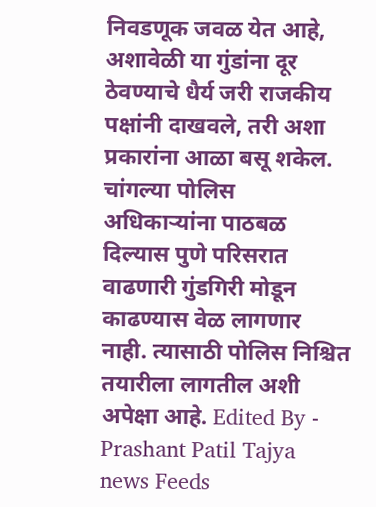निवडणूक जवळ येत आहे, अशावेळी या गुंडांना दूर ठेवण्याचे धैर्य जरी राजकीय पक्षांनी दाखवले, तरी अशा प्रकारांना आळा बसू शकेल. चांगल्या पोलिस अधिकाऱ्यांना पाठबळ दिल्यास पुणे परिसरात वाढणारी गुंडगिरी मोडून काढण्यास वेळ लागणार नाही. त्यासाठी पोलिस निश्चित तयारीला लागतील अशी अपेक्षा आहे. Edited By - Prashant Patil Tajya news Feeds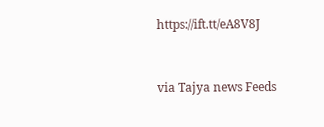https://ift.tt/eA8V8J


via Tajya news Feeds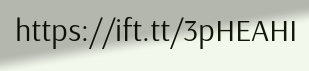https://ift.tt/3pHEAHI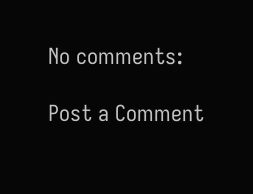No comments:

Post a Comment